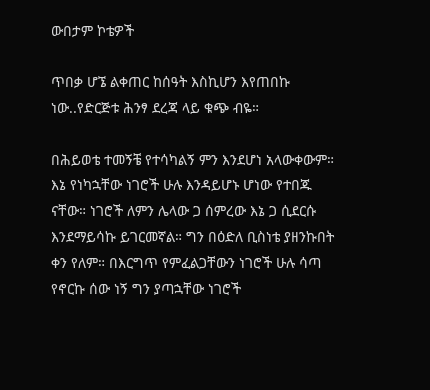ውበታም ኮቴዎች

ጥበቃ ሆኜ ልቀጠር ከሰዓት እስኪሆን እየጠበኩ ነው..የድርጅቱ ሕንፃ ደረጃ ላይ ቁጭ ብዬ።

በሕይወቴ ተመኝቼ የተሳካልኝ ምን እንደሆነ አላውቀውም። እኔ የነካኋቸው ነገሮች ሁሉ እንዳይሆኑ ሆነው የተበጁ ናቸው። ነገሮች ለምን ሌላው ጋ ሰምረው እኔ ጋ ሲደርሱ እንደማይሳኩ ይገርመኛል። ግን በዕድለ ቢስነቴ ያዘንኩበት ቀን የለም። በእርግጥ የምፈልጋቸውን ነገሮች ሁሉ ሳጣ የኖርኩ ሰው ነኝ ግን ያጣኋቸው ነገሮች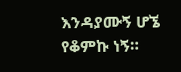እንዳያሙኝ ሆኜ የቆምኩ ነኝ።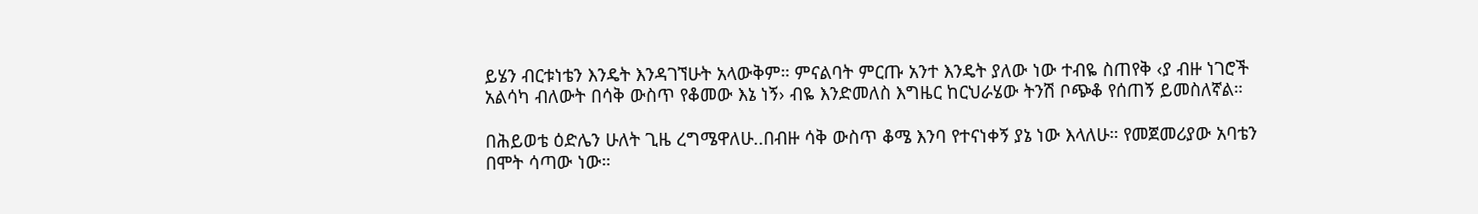ይሄን ብርቱነቴን እንዴት እንዳገኘሁት አላውቅም። ምናልባት ምርጡ አንተ እንዴት ያለው ነው ተብዬ ስጠየቅ ‹ያ ብዙ ነገሮች አልሳካ ብለውት በሳቅ ውስጥ የቆመው እኔ ነኝ› ብዬ እንድመለስ እግዜር ከርህራሄው ትንሽ ቦጭቆ የሰጠኝ ይመስለኛል።

በሕይወቴ ዕድሌን ሁለት ጊዜ ረግሜዋለሁ..በብዙ ሳቅ ውስጥ ቆሜ እንባ የተናነቀኝ ያኔ ነው እላለሁ። የመጀመሪያው አባቴን በሞት ሳጣው ነው።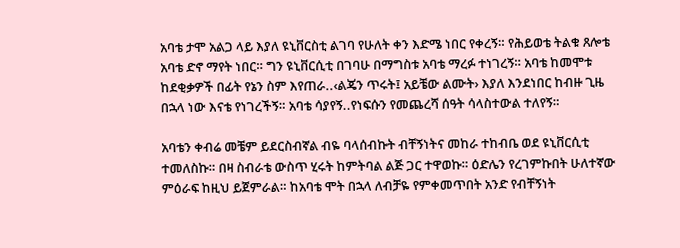አባቴ ታሞ አልጋ ላይ እያለ ዩኒቨርስቲ ልገባ የሁለት ቀን እድሜ ነበር የቀረኝ። የሕይወቴ ትልቁ ጸሎቴ አባቴ ድኖ ማየት ነበር። ግን ዩኒቨርሲቲ በገባሁ በማግስቱ አባቴ ማረፉ ተነገረኝ። አባቴ ከመሞቱ ከደቂቃዎች በፊት የኔን ስም እየጠራ..‹ልጄን ጥሩት፤ አይቼው ልሙት› እያለ እንደነበር ከብዙ ጊዜ በኋላ ነው እናቴ የነገረችኝ። አባቴ ሳያየኝ..የነፍሱን የመጨረሻ ሰዓት ሳላስተውል ተለየኝ።

አባቴን ቀብሬ መቼም ይደርስብኛል ብዬ ባላሰብኩት ብቸኝነትና መከራ ተከብቤ ወደ ዩኒቨርሲቲ ተመለስኩ። በዛ ስብራቴ ውስጥ ሂሩት ከምትባል ልጅ ጋር ተዋወኩ። ዕድሌን የረገምኩበት ሁለተኛው ምዕራፍ ከዚህ ይጀምራል። ከአባቴ ሞት በኋላ ለብቻዬ የምቀመጥበት አንድ የብቸኝነት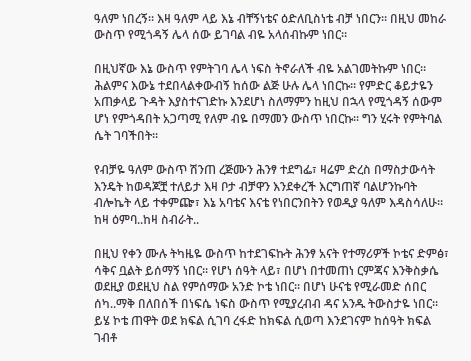ዓለም ነበረኝ። እዛ ዓለም ላይ እኔ ብቸኝነቴና ዕድለቢስነቴ ብቻ ነበርን። በዚህ መከራ ውስጥ የሚጎዳኝ ሌላ ሰው ይገባል ብዬ አላሰብኩም ነበር።

በዚህኛው እኔ ውስጥ የምትገባ ሌላ ነፍስ ትኖራለች ብዬ አልገመትኩም ነበር። ሕልምና እውኔ ተደበላልቀውብኝ ከሰው ልጅ ሁሉ ሌላ ነበርኩ። የምድር ቆይታዬን አጠቃላይ ጉዳት እያስተናገድኩ እንደሆነ ስለማምን ከዚህ በኋላ የሚጎዳኝ ሰውም ሆነ የምጎዳበት አጋጣሚ የለም ብዬ በማመን ውስጥ ነበርኩ። ግን ሂሩት የምትባል ሴት ገባችበት።

የብቻዬ ዓለም ውስጥ ሽንጠ ረጅሙን ሕንፃ ተደግፌ፣ ዛሬም ድረስ በማስታውሳት እንዴት ከወዳጆቿ ተለይታ እዛ ቦታ ብቻዋን እንደቀረች እርግጠኛ ባልሆንኩባት ብሎኬት ላይ ተቀምጬ፣ እኔ አባቴና እናቴ የነበርንበትን የወዲያ ዓለም እዳስሳለሁ። ከዛ ዕምባ..ከዛ ስብራት..

በዚህ የቀን ሙሉ ትካዜዬ ውስጥ ከተደገፍኩት ሕንፃ አናት የተማሪዎች ኮቴና ድምፅ፣ ሳቅና ቧልት ይሰማኝ ነበር። የሆነ ሰዓት ላይ፣ በሆነ በተመጠነ ርምጃና እንቅስቃሴ ወደዚያ ወደዚህ ስል የምሰማው አንድ ኮቴ ነበር። በሆነ ሁናቴ የሚራመድ ሰበር ሰካ..ማቅ በለበሰች በነፍሴ ነፍስ ውስጥ የሚያረብብ ዳና አንዱ ትውስታዬ ነበር። ይሄ ኮቴ ጠዋት ወደ ክፍል ሲገባ ረፋድ ከክፍል ሲወጣ እንደገናም ከሰዓት ክፍል ገብቶ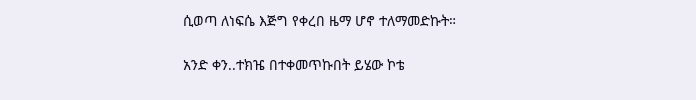ሲወጣ ለነፍሴ እጅግ የቀረበ ዜማ ሆኖ ተለማመድኩት።

አንድ ቀን..ተክዤ በተቀመጥኩበት ይሄው ኮቴ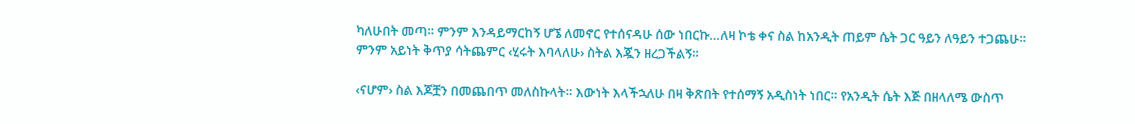ካለሁበት መጣ። ምንም እንዳይማርከኝ ሆኜ ለመኖር የተሰናዳሁ ሰው ነበርኩ…ለዛ ኮቴ ቀና ስል ከአንዲት ጠይም ሴት ጋር ዓይን ለዓይን ተጋጨሁ። ምንም አይነት ቅጥያ ሳትጨምር ‹ሂሩት እባላለሁ› ስትል እጇን ዘረጋችልኝ።

‹ናሆም› ስል እጆቿን በመጨበጥ መለስኩላት። እውነት እላችኋለሁ በዛ ቅጽበት የተሰማኝ አዲስነት ነበር። የአንዲት ሴት እጅ በዘላለሜ ውስጥ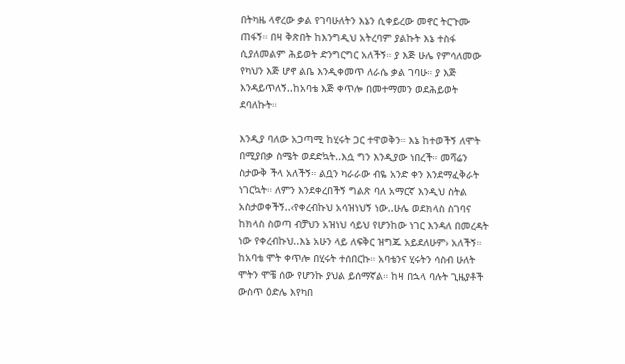በትካዜ ላኖረው ቃል የገባሁለትን እኔን ሲቀይረው መኖር ትርጉሙ ጠፋኝ። በዛ ቅጽበት ከእንግዲህ አትረባም ያልኩት እኔ ተስፋ ሲያለመልም ሕይወት ድንግርግር አለችኝ። ያ እጅ ሁሌ የምሳለመው የካህን እጅ ሆኖ ልቤ እንዲቀመጥ ለራሴ ቃል ገባሁ። ያ እጅ እንዳይጥለኝ..ከአባቴ እጅ ቀጥሎ በመተማመን ወደሕይወት ደባለኩት።

እንዲያ ባለው አጋጣሚ ከሂሩት ጋር ተዋወቅን። እኔ ከተወችኝ ለሞት በሚያበቃ ስሜት ወደድኳት..እሷ ግን እንዲያው ነበረች። መሻሬን ስታውቅ ችላ አለችኝ። ልቧን ካራራው ብዬ አንድ ቀን እንደማፈቅራት ነገርኳት። ለምን እንደቀረበችኝ ግልጽ ባለ አማርኛ እንዲህ ስትል አስታወቀችኝ..‹የቀረብኩህ አሳዝነህኝ ነው..ሁሌ ወደክላስ ስገባና ከክላስ ስወጣ ብቻህን አዝነህ ሳይህ የሆንከው ነገር እንዳለ በመረዳት ነው የቀረብኩህ..እኔ አሁን ላይ ለፍቅር ዝግጁ አይደለሁም› አለችኝ። ከአባቴ ሞት ቀጥሎ በሂሩት ተሰበርኩ። አባቴንና ሂሩትን ሳስብ ሁለት ሞትን ሞቼ ሰው የሆንኩ ያህል ይሰማኛል። ከዛ በኋላ ባሉት ጊዜያቶች ውስጥ ዕድሌ እየካበ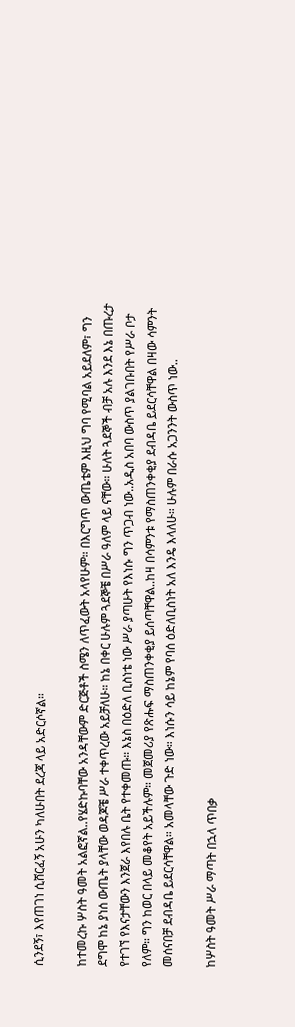ሲንደኝ፣ እየጠገነ ሲሸርፈኝ አሁን ካለሁበት ደረጃ ላይ አድርሶኛል።

ከተመረኩ ሦስት ዓመት አልፎኛል..የሄድኩባቸው አንዳቸውም ድርጅቶች ስሜን ለጥፈውት አላየሁም። በእርግጥ ውጤቴም እዚህ ግባ የሚባል አይደለም፣ ግን ደግሞ ከኔ ያነሰ ውጤት ያላቸው ወዳጆቼ ሥራ ተቀጥረው አይቻለሁ። ከኔ በቀር ሁሉም ጓደኞቼ በሥራ ዓለም ላይ ናቸው። ሁለት ጓደኞች ብቻ አሉ እንደ እኔ በጡረታ የተገኘ የእናታቸውን እንጀራ እየበሉ ቤት የተቀመጡ። እኔስ በዕድለ ቢስነቴ ነው ሥራ ያጣሁት የእነሱ ግን ጥጋብ ነው..አዲስ አበባ ውስጥ ያልገቡበት የሥራ ቦታ የለም። ግን ከወር በላይ መቆየት አይችሉም። መጀመሪያ የጽሑፍ ማስጠንቀቂያ ይሰጣቸዋል..ከዛ በሳምንቱ የማስጠንቀቂያ ደብዳቤ ይደርሳቸዋል በዛው ሳምንት መሰናበቻ ደብዳቤ ይደርሳቸዋል። አመላቸው ጉድ ነው። እነሱን ሳይ ከኔም የባሰ ዕድለቢስነት አለ እንዴ እላለሁ። ሁሉም በራሱ አጋንንት ውስጥ ነው..

ከሦስት ዓመት ሥራ ማጣት በኋላ ጥበቃ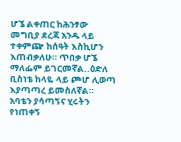ሆኜ ልቀጠር ከሕንፃው መግቢያ ደረጃ አንዱ ላይ ተቀምጬ ከሰዓት እስኪሆን እጠብቃለሁ። ጥበቃ ሆኜ ማለፌም ይገርመኛል..ዕድለ ቢስነቴ ከላዬ ላይ ጮሆ ሊወጣ እያጣጣረ ይመስለኛል። አባቴን ያሳጣኝና ሂሩትን የነጠቀኝ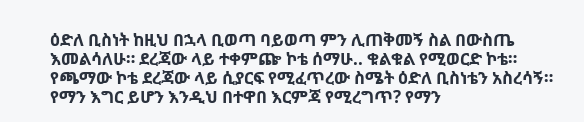ዕድለ ቢስነት ከዚህ በኋላ ቢወጣ ባይወጣ ምን ሊጠቅመኝ ስል በውስጤ እመልሳለሁ። ደረጃው ላይ ተቀምጬ ኮቴ ሰማሁ.. ቁልቁል የሚወርድ ኮቴ። የጫማው ኮቴ ደረጃው ላይ ሲያርፍ የሚፈጥረው ስሜት ዕድለ ቢስነቴን አስረሳኝ። የማን እግር ይሆን እንዲህ በተዋበ እርምጃ የሚረግጥ? የማን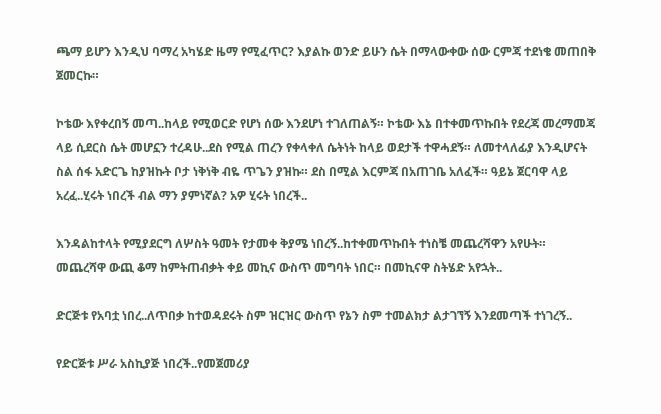ጫማ ይሆን እንዲህ ባማረ አካሄድ ዜማ የሚፈጥር? እያልኩ ወንድ ይሁን ሴት በማላውቀው ሰው ርምጃ ተደነቄ መጠበቅ ጀመርኩ።

ኮቴው እየቀረበኝ መጣ..ከላይ የሚወርድ የሆነ ሰው እንደሆነ ተገለጠልኝ። ኮቴው እኔ በተቀመጥኩበት የደረጃ መረማመጃ ላይ ሲደርስ ሴት መሆኗን ተረዳሁ..ደስ የሚል ጠረን የቀላቀለ ሴትነት ከላይ ወደታች ተዋሓደኝ። ለመተላለፊያ እንዲሆናት ስል ሰፋ አድርጌ ከያዝኩት ቦታ ነቅነቅ ብዬ ጥጌን ያዝኩ። ደስ በሚል እርምጃ በአጠገቤ አለፈች። ዓይኔ ጀርባዋ ላይ አረፈ..ሂሩት ነበረች ብል ማን ያምነኛል? አዎ ሂሩት ነበረች..

እንዳልከተላት የሚያደርግ ለሦስት ዓመት የታመቀ ቅያሜ ነበረኝ..ከተቀመጥኩበት ተነስቼ መጨረሻዋን አየሁት። መጨረሻዋ ውጪ ቆማ ከምትጠብቃት ቀይ መኪና ውስጥ መግባት ነበር። በመኪናዋ ስትሄድ አየኋት..

ድርጅቱ የአባቷ ነበረ..ለጥበቃ ከተወዳደሩት ስም ዝርዝር ውስጥ የኔን ስም ተመልክታ ልታገኘኝ እንደመጣች ተነገረኝ..

የድርጅቱ ሥራ አስኪያጅ ነበረች..የመጀመሪያ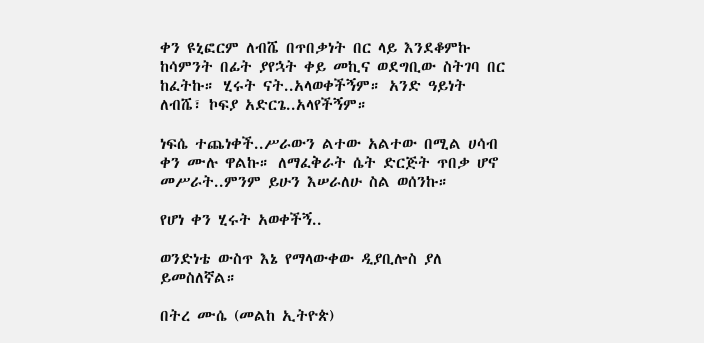ቀን ዩኒፎርም ለብሼ በጥበቃነት በር ላይ እንደቆምኩ ከሳምንት በፊት ያየኋት ቀይ መኪና ወደግቢው ስትገባ በር ከፈትኩ። ሂሩት ናት..አላወቀችኝም። አንድ ዓይነት ለብሼ፣ ኮፍያ አድርጌ..አላየችኝም።

ነፍሴ ተጨነቀች..ሥራውን ልተው አልተው በሚል ሀሳብ ቀን ሙሉ ዋልኩ። ለማፈቅራት ሴት ድርጅት ጥበቃ ሆኖ መሥራት..ምንም ይሁን እሠራለሁ ስል ወሰንኩ።

የሆነ ቀን ሂሩት አወቀችኝ..

ወንድነቴ ውስጥ እኔ የማላውቀው ዲያቢሎስ ያለ ይመስለኛል።

በትረ ሙሴ (መልከ ኢትዮጵ)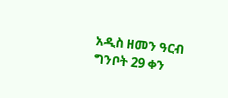አዲስ ዘመን ዓርብ ግንቦት 29 ቀን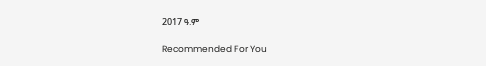2017 ዓ.ም

Recommended For You